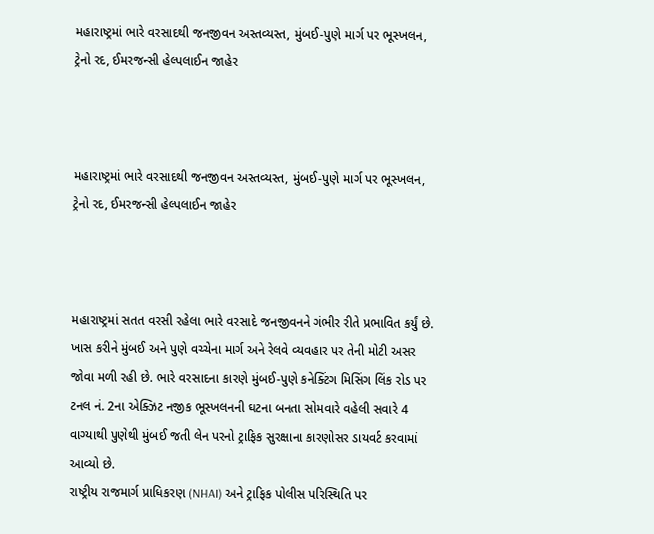મહારાષ્ટ્રમાં ભારે વરસાદથી જનજીવન અસ્તવ્યસ્ત, મુંબઈ-પુણે માર્ગ પર ભૂસ્ખલન, ટ્રેનો રદ, ઈમરજન્સી હેલ્પલાઈન જાહેર



મહારાષ્ટ્રમાં ભારે વરસાદથી જનજીવન અસ્તવ્યસ્ત, મુંબઈ-પુણે માર્ગ પર ભૂસ્ખલન, ટ્રેનો રદ, ઈમરજન્સી હેલ્પલાઈન જાહેર



મહારાષ્ટ્રમાં સતત વરસી રહેલા ભારે વરસાદે જનજીવનને ગંભીર રીતે પ્રભાવિત કર્યું છે. ખાસ કરીને મુંબઈ અને પુણે વચ્ચેના માર્ગ અને રેલવે વ્યવહાર પર તેની મોટી અસર જોવા મળી રહી છે. ભારે વરસાદના કારણે મુંબઈ-પુણે કનેક્ટિંગ મિસિંગ લિંક રોડ પર ટનલ નં. 2ના એક્ઝિટ નજીક ભૂસ્ખલનની ઘટના બનતા સોમવારે વહેલી સવારે 4 વાગ્યાથી પુણેથી મુંબઈ જતી લેન પરનો ટ્રાફિક સુરક્ષાના કારણોસર ડાયવર્ટ કરવામાં આવ્યો છે.
રાષ્ટ્રીય રાજમાર્ગ પ્રાધિકરણ (NHAI) અને ટ્રાફિક પોલીસ પરિસ્થિતિ પર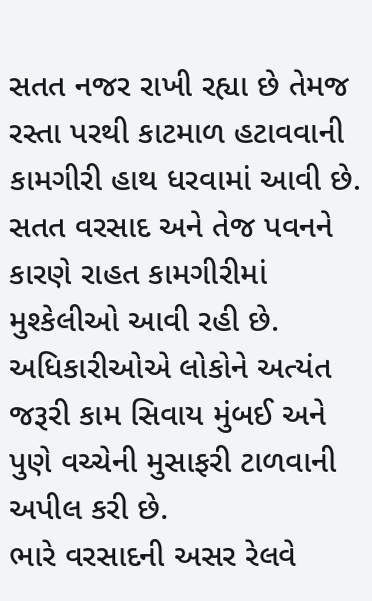સતત નજર રાખી રહ્યા છે તેમજ રસ્તા પરથી કાટમાળ હટાવવાની કામગીરી હાથ ધરવામાં આવી છે. સતત વરસાદ અને તેજ પવનને કારણે રાહત કામગીરીમાં મુશ્કેલીઓ આવી રહી છે. અધિકારીઓએ લોકોને અત્યંત જરૂરી કામ સિવાય મુંબઈ અને પુણે વચ્ચેની મુસાફરી ટાળવાની અપીલ કરી છે.
ભારે વરસાદની અસર રેલવે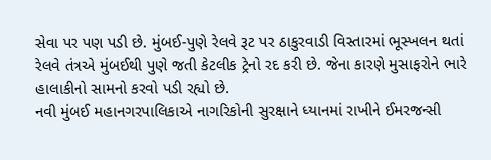સેવા પર પણ પડી છે. મુંબઈ-પુણે રેલવે રૂટ પર ઠાકુરવાડી વિસ્તારમાં ભૂસ્ખલન થતાં રેલવે તંત્રએ મુંબઈથી પુણે જતી કેટલીક ટ્રેનો રદ કરી છે. જેના કારણે મુસાફરોને ભારે હાલાકીનો સામનો કરવો પડી રહ્યો છે.
નવી મુંબઈ મહાનગરપાલિકાએ નાગરિકોની સુરક્ષાને ધ્યાનમાં રાખીને ઈમરજન્સી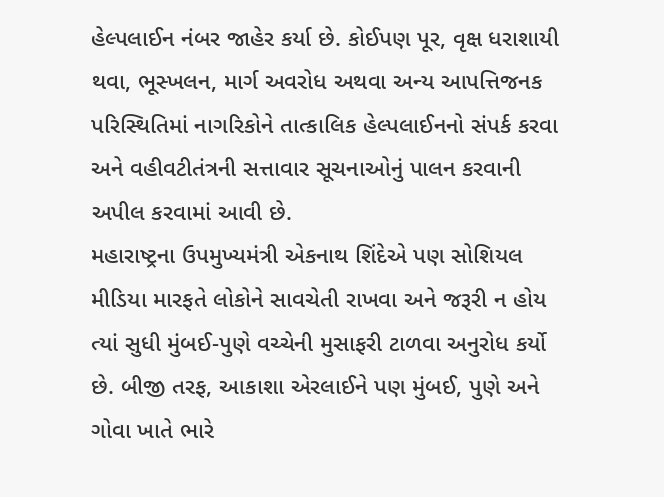હેલ્પલાઈન નંબર જાહેર કર્યા છે. કોઈપણ પૂર, વૃક્ષ ધરાશાયી થવા, ભૂસ્ખલન, માર્ગ અવરોધ અથવા અન્ય આપત્તિજનક પરિસ્થિતિમાં નાગરિકોને તાત્કાલિક હેલ્પલાઈનનો સંપર્ક કરવા અને વહીવટીતંત્રની સત્તાવાર સૂચનાઓનું પાલન કરવાની અપીલ કરવામાં આવી છે.
મહારાષ્ટ્રના ઉપમુખ્યમંત્રી એકનાથ શિંદેએ પણ સોશિયલ મીડિયા મારફતે લોકોને સાવચેતી રાખવા અને જરૂરી ન હોય ત્યાં સુધી મુંબઈ-પુણે વચ્ચેની મુસાફરી ટાળવા અનુરોધ કર્યો છે. બીજી તરફ, આકાશા એરલાઈને પણ મુંબઈ, પુણે અને ગોવા ખાતે ભારે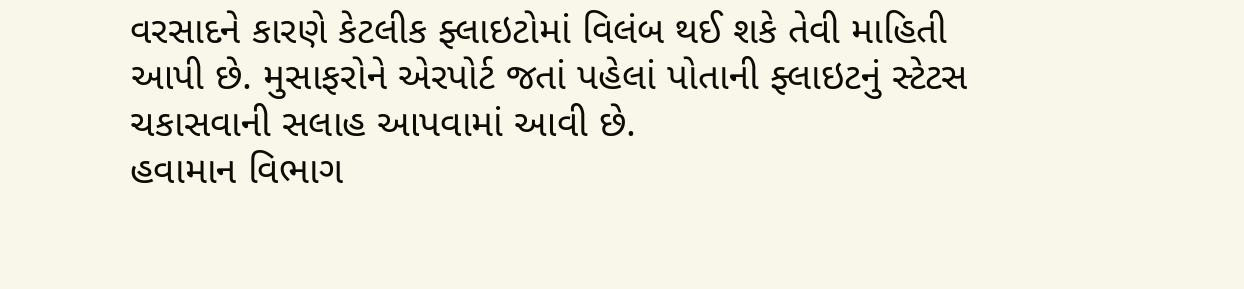વરસાદને કારણે કેટલીક ફ્લાઇટોમાં વિલંબ થઈ શકે તેવી માહિતી આપી છે. મુસાફરોને એરપોર્ટ જતાં પહેલાં પોતાની ફ્લાઇટનું સ્ટેટસ ચકાસવાની સલાહ આપવામાં આવી છે.
હવામાન વિભાગ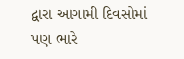દ્વારા આગામી દિવસોમાં પણ ભારે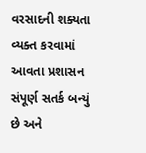વરસાદની શક્યતા વ્યક્ત કરવામાં આવતા પ્રશાસન સંપૂર્ણ સતર્ક બન્યું છે અને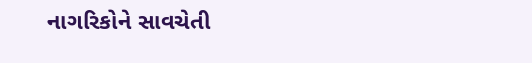નાગરિકોને સાવચેતી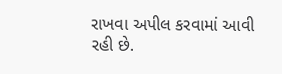રાખવા અપીલ કરવામાં આવી રહી છે.